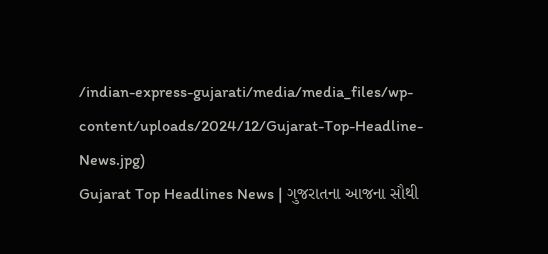/indian-express-gujarati/media/media_files/wp-content/uploads/2024/12/Gujarat-Top-Headline-News.jpg)
Gujarat Top Headlines News | ગુજરાતના આજના સૌથી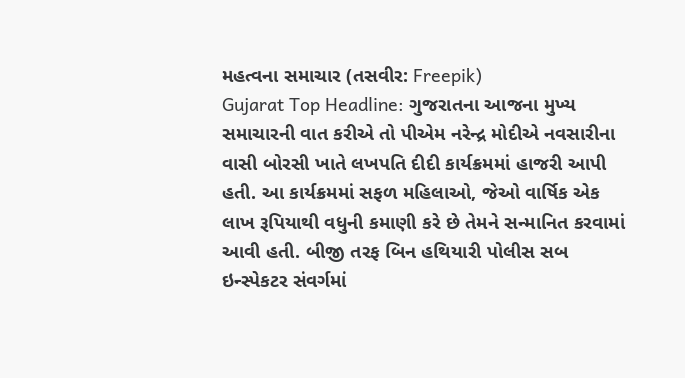મહત્વના સમાચાર (તસવીર: Freepik)
Gujarat Top Headline: ગુજરાતના આજના મુખ્ય સમાચારની વાત કરીએ તો પીએમ નરેન્દ્ર મોદીએ નવસારીના વાસી બોરસી ખાતે લખપતિ દીદી કાર્યક્રમમાં હાજરી આપી હતી. આ કાર્યક્રમમાં સફળ મહિલાઓ, જેઓ વાર્ષિક એક લાખ રૂપિયાથી વધુની કમાણી કરે છે તેમને સન્માનિત કરવામાં આવી હતી. બીજી તરફ બિન હથિયારી પોલીસ સબ ઇન્સ્પેકટર સંવર્ગમાં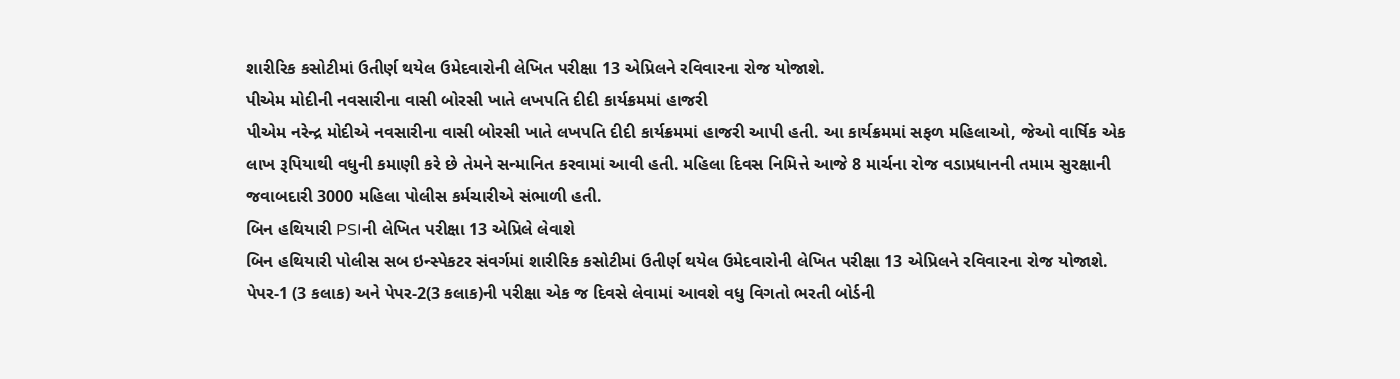શારીરિક કસોટીમાં ઉતીર્ણ થયેલ ઉમેદવારોની લેખિત પરીક્ષા 13 એપ્રિલને રવિવારના રોજ યોજાશે.
પીએમ મોદીની નવસારીના વાસી બોરસી ખાતે લખપતિ દીદી કાર્યક્રમમાં હાજરી
પીએમ નરેન્દ્ર મોદીએ નવસારીના વાસી બોરસી ખાતે લખપતિ દીદી કાર્યક્રમમાં હાજરી આપી હતી. આ કાર્યક્રમમાં સફળ મહિલાઓ, જેઓ વાર્ષિક એક લાખ રૂપિયાથી વધુની કમાણી કરે છે તેમને સન્માનિત કરવામાં આવી હતી. મહિલા દિવસ નિમિત્તે આજે 8 માર્ચના રોજ વડાપ્રધાનની તમામ સુરક્ષાની જવાબદારી 3000 મહિલા પોલીસ કર્મચારીએ સંભાળી હતી.
બિન હથિયારી PSIની લેખિત પરીક્ષા 13 એપ્રિલે લેવાશે
બિન હથિયારી પોલીસ સબ ઇન્સ્પેકટર સંવર્ગમાં શારીરિક કસોટીમાં ઉતીર્ણ થયેલ ઉમેદવારોની લેખિત પરીક્ષા 13 એપ્રિલને રવિવારના રોજ યોજાશે. પેપર-1 (3 કલાક) અને પેપર-2(3 કલાક)ની પરીક્ષા એક જ દિવસે લેવામાં આવશે વધુ વિગતો ભરતી બોર્ડની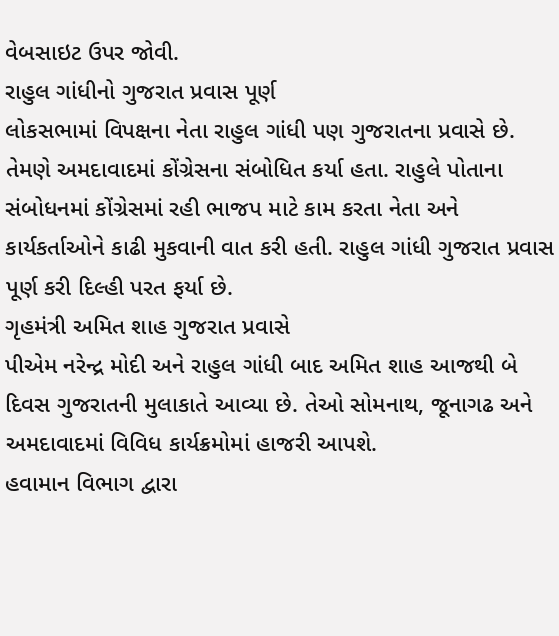વેબસાઇટ ઉપર જોવી.
રાહુલ ગાંધીનો ગુજરાત પ્રવાસ પૂર્ણ
લોકસભામાં વિપક્ષના નેતા રાહુલ ગાંધી પણ ગુજરાતના પ્રવાસે છે. તેમણે અમદાવાદમાં કોંગ્રેસના સંબોધિત કર્યા હતા. રાહુલે પોતાના સંબોધનમાં કોંગ્રેસમાં રહી ભાજપ માટે કામ કરતા નેતા અને કાર્યકર્તાઓને કાઢી મુકવાની વાત કરી હતી. રાહુલ ગાંધી ગુજરાત પ્રવાસ પૂર્ણ કરી દિલ્હી પરત ફર્યા છે.
ગૃહમંત્રી અમિત શાહ ગુજરાત પ્રવાસે
પીએમ નરેન્દ્ર મોદી અને રાહુલ ગાંધી બાદ અમિત શાહ આજથી બે દિવસ ગુજરાતની મુલાકાતે આવ્યા છે. તેઓ સોમનાથ, જૂનાગઢ અને અમદાવાદમાં વિવિધ કાર્યક્રમોમાં હાજરી આપશે.
હવામાન વિભાગ દ્વારા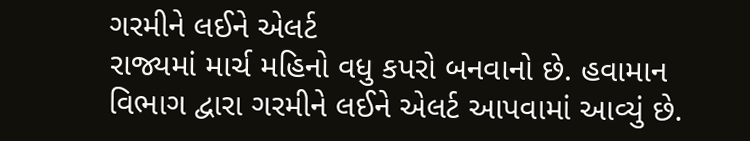ગરમીને લઈને એલર્ટ
રાજ્યમાં માર્ચ મહિનો વધુ કપરો બનવાનો છે. હવામાન વિભાગ દ્વારા ગરમીને લઈને એલર્ટ આપવામાં આવ્યું છે.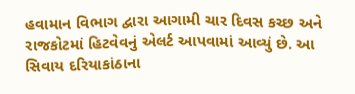હવામાન વિભાગ દ્વારા આગામી ચાર દિવસ કચ્છ અને રાજકોટમાં હિટવેવનું એલર્ટ આપવામાં આવ્યું છે. આ સિવાય દરિયાકાંઠાના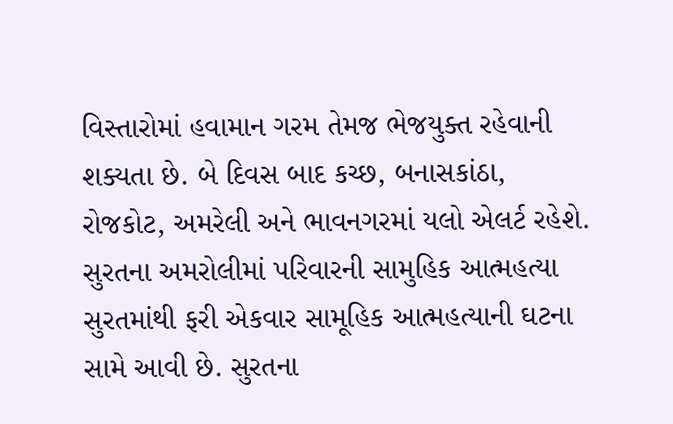વિસ્તારોમાં હવામાન ગરમ તેમજ ભેજયુક્ત રહેવાની શક્યતા છે. બે દિવસ બાદ કચ્છ, બનાસકાંઠા, રોજકોટ, અમરેલી અને ભાવનગરમાં યલો એલર્ટ રહેશે.
સુરતના અમરોલીમાં પરિવારની સામુહિક આત્મહત્યા
સુરતમાંથી ફરી એકવાર સામૂહિક આત્મહત્યાની ઘટના સામે આવી છે. સુરતના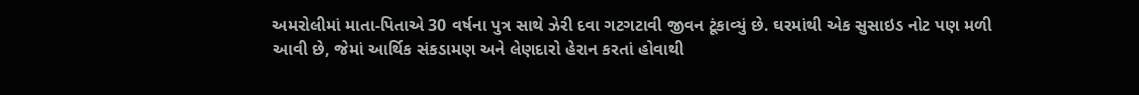અમરોલીમાં માતા-પિતાએ 30 વર્ષના પુત્ર સાથે ઝેરી દવા ગટગટાવી જીવન ટૂંકાવ્યું છે. ઘરમાંથી એક સુસાઇડ નોટ પણ મળી આવી છે, જેમાં આર્થિક સંકડામણ અને લેણદારો હેરાન કરતાં હોવાથી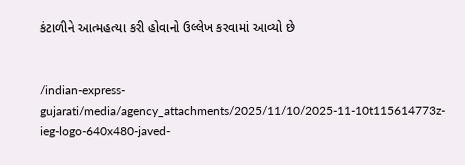કંટાળીને આત્મહત્યા કરી હોવાનો ઉલ્લેખ કરવામાં આવ્યો છે


/indian-express-gujarati/media/agency_attachments/2025/11/10/2025-11-10t115614773z-ieg-logo-640x480-javed-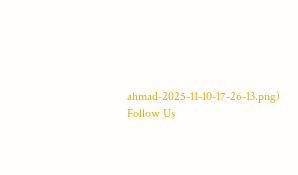ahmad-2025-11-10-17-26-13.png)
Follow Us